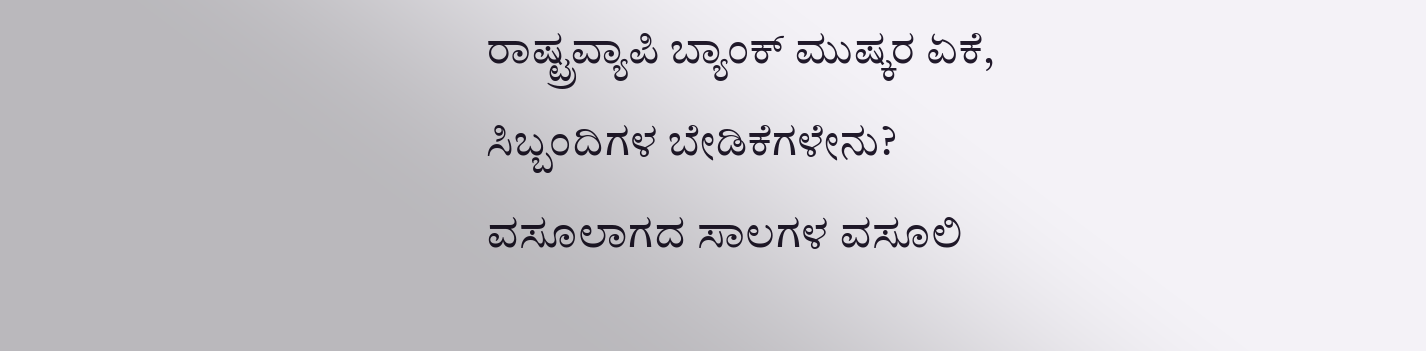ರಾಷ್ಟ್ರವ್ಯಾಪಿ ಬ್ಯಾಂಕ್ ಮುಷ್ಕರ ಏಕೆ, ಸಿಬ್ಬಂದಿಗಳ ಬೇಡಿಕೆಗಳೇನು?
ವಸೂಲಾಗದ ಸಾಲಗಳ ವಸೂಲಿ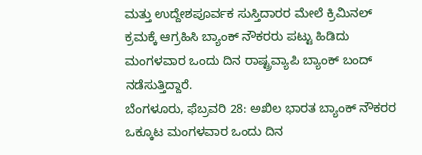ಮತ್ತು ಉದ್ದೇಶಪೂರ್ವಕ ಸುಸ್ತಿದಾರರ ಮೇಲೆ ಕ್ರಿಮಿನಲ್ ಕ್ರಮಕ್ಕೆ ಆಗ್ರಹಿಸಿ ಬ್ಯಾಂಕ್ ನೌಕರರು ಪಟ್ಟು ಹಿಡಿದು ಮಂಗಳವಾರ ಒಂದು ದಿನ ರಾಷ್ಟ್ರವ್ಯಾಪಿ ಬ್ಯಾಂಕ್ ಬಂದ್ ನಡೆಸುತ್ತಿದ್ದಾರೆ.
ಬೆಂಗಳೂರು, ಫೆಬ್ರವರಿ 28: ಅಖಿಲ ಭಾರತ ಬ್ಯಾಂಕ್ ನೌಕರರ ಒಕ್ಕೂಟ ಮಂಗಳವಾರ ಒಂದು ದಿನ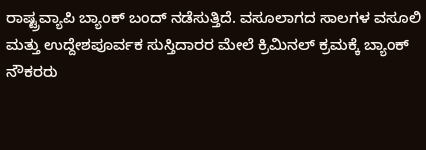ರಾಷ್ಟ್ರವ್ಯಾಪಿ ಬ್ಯಾಂಕ್ ಬಂದ್ ನಡೆಸುತ್ತಿದೆ. ವಸೂಲಾಗದ ಸಾಲಗಳ ವಸೂಲಿ ಮತ್ತು ಉದ್ದೇಶಪೂರ್ವಕ ಸುಸ್ತಿದಾರರ ಮೇಲೆ ಕ್ರಿಮಿನಲ್ ಕ್ರಮಕ್ಕೆ ಬ್ಯಾಂಕ್ ನೌಕರರು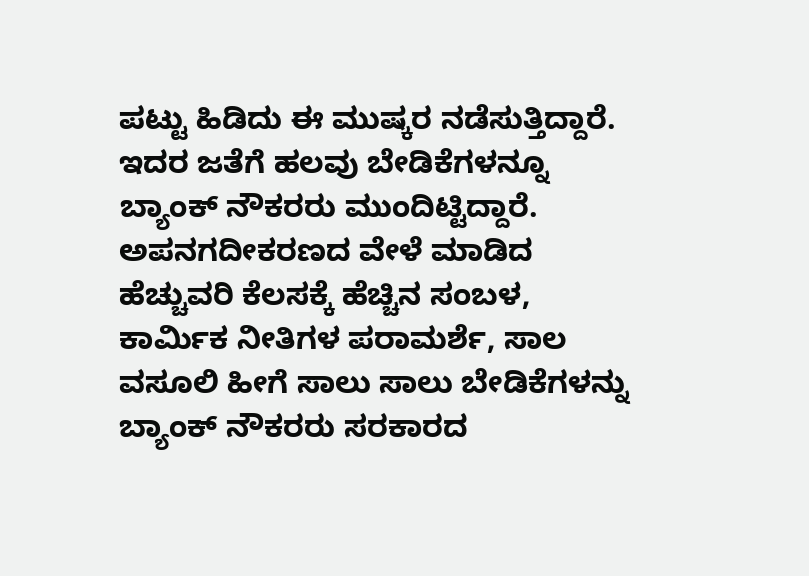ಪಟ್ಟು ಹಿಡಿದು ಈ ಮುಷ್ಕರ ನಡೆಸುತ್ತಿದ್ದಾರೆ.
ಇದರ ಜತೆಗೆ ಹಲವು ಬೇಡಿಕೆಗಳನ್ನೂ ಬ್ಯಾಂಕ್ ನೌಕರರು ಮುಂದಿಟ್ಟಿದ್ದಾರೆ. ಅಪನಗದೀಕರಣದ ವೇಳೆ ಮಾಡಿದ ಹೆಚ್ಚುವರಿ ಕೆಲಸಕ್ಕೆ ಹೆಚ್ಚಿನ ಸಂಬಳ, ಕಾರ್ಮಿಕ ನೀತಿಗಳ ಪರಾಮರ್ಶೆ, ಸಾಲ ವಸೂಲಿ ಹೀಗೆ ಸಾಲು ಸಾಲು ಬೇಡಿಕೆಗಳನ್ನು ಬ್ಯಾಂಕ್ ನೌಕರರು ಸರಕಾರದ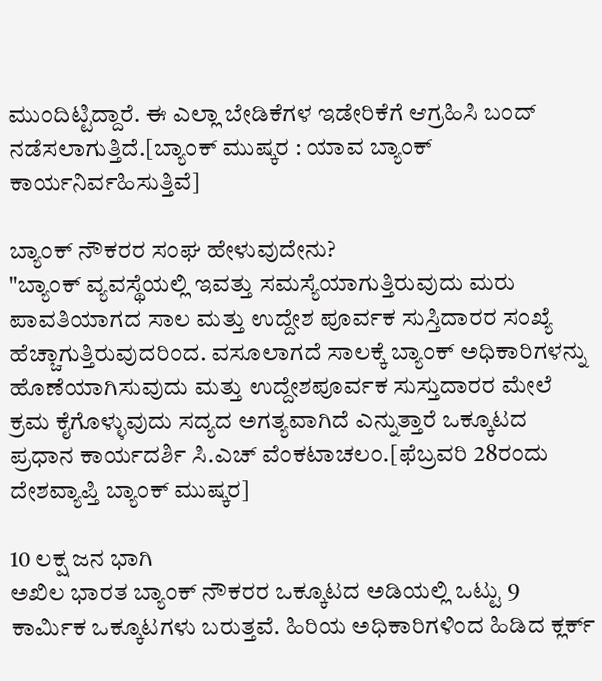ಮುಂದಿಟ್ಟಿದ್ದಾರೆ. ಈ ಎಲ್ಲಾ ಬೇಡಿಕೆಗಳ ಇಡೇರಿಕೆಗೆ ಆಗ್ರಹಿಸಿ ಬಂದ್ ನಡೆಸಲಾಗುತ್ತಿದೆ.[ಬ್ಯಾಂಕ್ ಮುಷ್ಕರ : ಯಾವ ಬ್ಯಾಂಕ್ ಕಾರ್ಯನಿರ್ವಹಿಸುತ್ತಿವೆ]

ಬ್ಯಾಂಕ್ ನೌಕರರ ಸಂಘ ಹೇಳುವುದೇನು?
"ಬ್ಯಾಂಕ್ ವ್ಯವಸ್ಥೆಯಲ್ಲಿ ಇವತ್ತು ಸಮಸ್ಯೆಯಾಗುತ್ತಿರುವುದು ಮರು ಪಾವತಿಯಾಗದ ಸಾಲ ಮತ್ತು ಉದ್ದೇಶ ಪೂರ್ವಕ ಸುಸ್ತಿದಾರರ ಸಂಖ್ಯೆ ಹೆಚ್ಚಾಗುತ್ತಿರುವುದರಿಂದ. ವಸೂಲಾಗದೆ ಸಾಲಕ್ಕೆ ಬ್ಯಾಂಕ್ ಅಧಿಕಾರಿಗಳನ್ನು ಹೊಣೆಯಾಗಿಸುವುದು ಮತ್ತು ಉದ್ದೇಶಪೂರ್ವಕ ಸುಸ್ತುದಾರರ ಮೇಲೆ ಕ್ರಮ ಕೈಗೊಳ್ಳುವುದು ಸದ್ಯದ ಅಗತ್ಯವಾಗಿದೆ ಎನ್ನುತ್ತಾರೆ ಒಕ್ಕೂಟದ ಪ್ರಧಾನ ಕಾರ್ಯದರ್ಶಿ ಸಿ.ಎಚ್ ವೆಂಕಟಾಚಲಂ.[ಫೆಬ್ರವರಿ 28ರಂದು ದೇಶವ್ಯಾಪ್ತಿ ಬ್ಯಾಂಕ್ ಮುಷ್ಕರ]

10 ಲಕ್ಷ ಜನ ಭಾಗಿ
ಅಖಿಲ ಭಾರತ ಬ್ಯಾಂಕ್ ನೌಕರರ ಒಕ್ಕೂಟದ ಅಡಿಯಲ್ಲಿ ಒಟ್ಟು 9 ಕಾರ್ಮಿಕ ಒಕ್ಕೂಟಗಳು ಬರುತ್ತವೆ. ಹಿರಿಯ ಅಧಿಕಾರಿಗಳಿಂದ ಹಿಡಿದ ಕ್ಲರ್ಕ್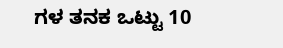ಗಳ ತನಕ ಒಟ್ಟು 10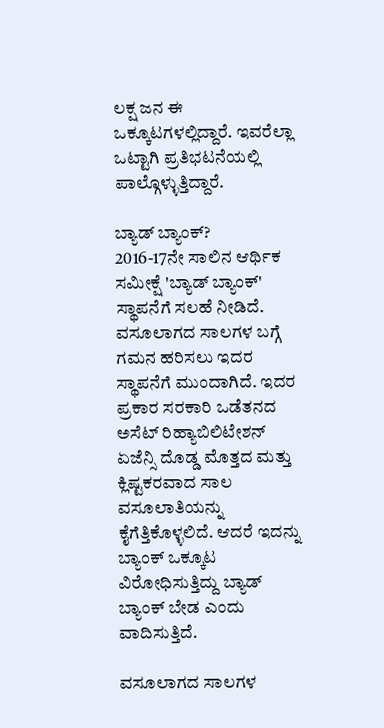ಲಕ್ಷ ಜನ ಈ ಒಕ್ಕೂಟಗಳಲ್ಲಿದ್ದಾರೆ. ಇವರೆಲ್ಲಾ ಒಟ್ಟಾಗಿ ಪ್ರತಿಭಟನೆಯಲ್ಲಿ ಪಾಲ್ಗೊಳ್ಳುತ್ತಿದ್ದಾರೆ.

ಬ್ಯಾಡ್ ಬ್ಯಾಂಕ್?
2016-17ನೇ ಸಾಲಿನ ಆರ್ಥಿಕ ಸಮೀಕ್ಷೆ 'ಬ್ಯಾಡ್ ಬ್ಯಾಂಕ್' ಸ್ಥಾಪನೆಗೆ ಸಲಹೆ ನೀಡಿದೆ. ವಸೂಲಾಗದ ಸಾಲಗಳ ಬಗ್ಗೆ ಗಮನ ಹರಿಸಲು ಇದರ ಸ್ಥಾಪನೆಗೆ ಮುಂದಾಗಿದೆ. ಇದರ ಪ್ರಕಾರ ಸರಕಾರಿ ಒಡೆತನದ ಅಸೆಟ್ ರಿಹ್ಯಾಬಿಲಿಟೇಶನ್ ಏಜೆನ್ಸಿ ದೊಡ್ಡ ಮೊತ್ತದ ಮತ್ತು ಕ್ಲಿಷ್ಟಕರವಾದ ಸಾಲ ವಸೂಲಾತಿಯನ್ನು ಕೈಗೆತ್ತಿಕೊಳ್ಳಲಿದೆ. ಆದರೆ ಇದನ್ನು ಬ್ಯಾಂಕ್ ಒಕ್ಕೂಟ ವಿರೋಧಿಸುತ್ತಿದ್ದು ಬ್ಯಾಡ್ ಬ್ಯಾಂಕ್ ಬೇಡ ಎಂದು ವಾದಿಸುತ್ತಿದೆ.

ವಸೂಲಾಗದ ಸಾಲಗಳ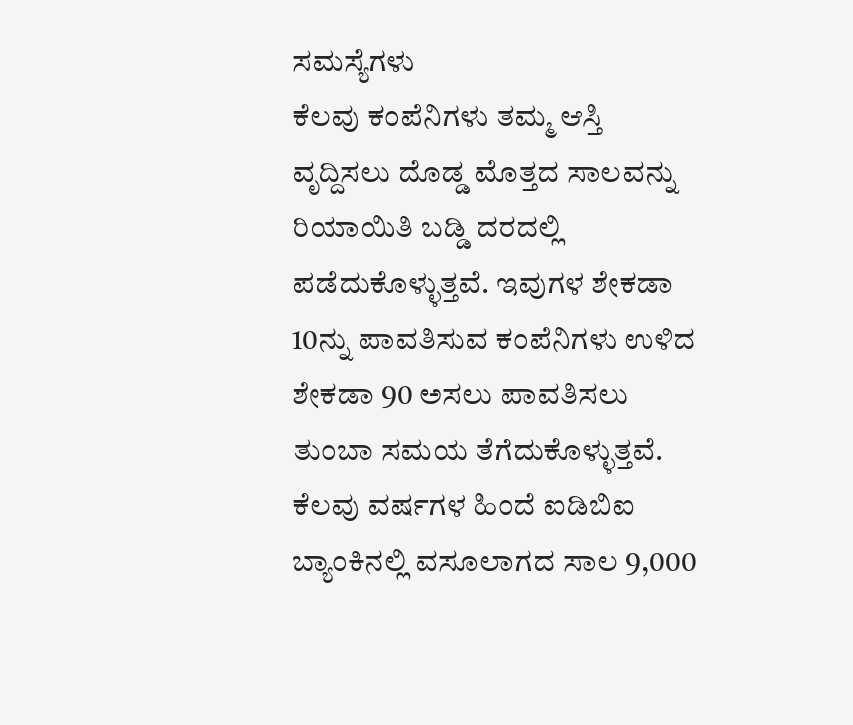ಸಮಸ್ಯೆಗಳು
ಕೆಲವು ಕಂಪೆನಿಗಳು ತಮ್ಮ ಆಸ್ತಿ ವೃದ್ದಿಸಲು ದೊಡ್ಡ ಮೊತ್ತದ ಸಾಲವನ್ನು ರಿಯಾಯಿತಿ ಬಡ್ಡಿ ದರದಲ್ಲಿ ಪಡೆದುಕೊಳ್ಳುತ್ತವೆ. ಇವುಗಳ ಶೇಕಡಾ 10ನ್ನು ಪಾವತಿಸುವ ಕಂಪೆನಿಗಳು ಉಳಿದ ಶೇಕಡಾ 90 ಅಸಲು ಪಾವತಿಸಲು ತುಂಬಾ ಸಮಯ ತೆಗೆದುಕೊಳ್ಳುತ್ತವೆ. ಕೆಲವು ವರ್ಷಗಳ ಹಿಂದೆ ಐಡಿಬಿಐ ಬ್ಯಾಂಕಿನಲ್ಲಿ ವಸೂಲಾಗದ ಸಾಲ 9,000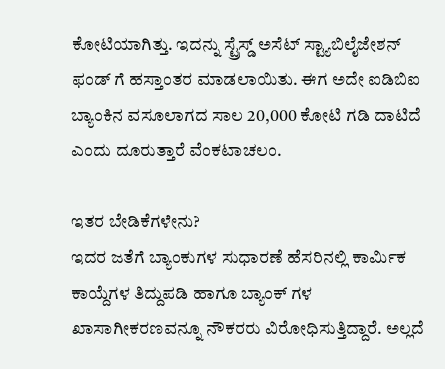ಕೋಟಿಯಾಗಿತ್ತು. ಇದನ್ನು ಸ್ಟ್ರೆಸ್ಡ್ ಅಸೆಟ್ ಸ್ಟ್ಯಾಬಿಲೈಜೇಶನ್ ಫಂಡ್ ಗೆ ಹಸ್ತಾಂತರ ಮಾಡಲಾಯಿತು. ಈಗ ಅದೇ ಐಡಿಬಿಐ ಬ್ಯಾಂಕಿನ ವಸೂಲಾಗದ ಸಾಲ 20,000 ಕೋಟಿ ಗಡಿ ದಾಟಿದೆ ಎಂದು ದೂರುತ್ತಾರೆ ವೆಂಕಟಾಚಲಂ.

ಇತರ ಬೇಡಿಕೆಗಳೇನು?
ಇದರ ಜತೆಗೆ ಬ್ಯಾಂಕುಗಳ ಸುಧಾರಣೆ ಹೆಸರಿನಲ್ಲಿ ಕಾರ್ಮಿಕ ಕಾಯ್ದೆಗಳ ತಿದ್ದುಪಡಿ ಹಾಗೂ ಬ್ಯಾಂಕ್ ಗಳ ಖಾಸಾಗೀಕರಣವನ್ನೂ ನೌಕರರು ವಿರೋಧಿಸುತ್ತಿದ್ದಾರೆ. ಅಲ್ಲದೆ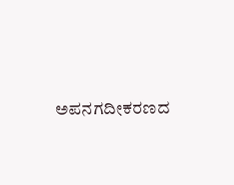ಅಪನಗದೀಕರಣದ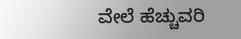ವೇಲೆ ಹೆಚ್ಚುವರಿ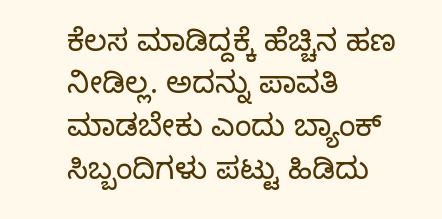ಕೆಲಸ ಮಾಡಿದ್ದಕ್ಕೆ ಹೆಚ್ಚಿನ ಹಣ ನೀಡಿಲ್ಲ. ಅದನ್ನು ಪಾವತಿ ಮಾಡಬೇಕು ಎಂದು ಬ್ಯಾಂಕ್ ಸಿಬ್ಬಂದಿಗಳು ಪಟ್ಟು ಹಿಡಿದು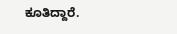ಕೂತಿದ್ದಾರೆ.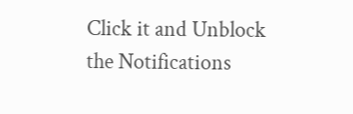Click it and Unblock the Notifications